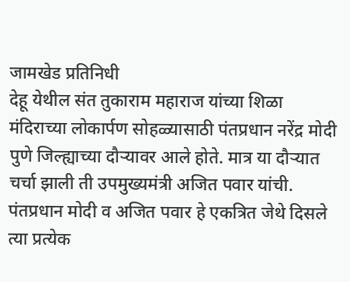जामखेड प्रतिनिधी
देहू येथील संत तुकाराम महाराज यांच्या शिळा मंदिराच्या लोकार्पण सोहळ्यासाठी पंतप्रधान नरेंद्र मोदी पुणे जिल्ह्याच्या दौऱ्यावर आले होते. मात्र या दौऱ्यात चर्चा झाली ती उपमुख्यमंत्री अजित पवार यांची. पंतप्रधान मोदी व अजित पवार हे एकत्रित जेथे दिसले त्या प्रत्येक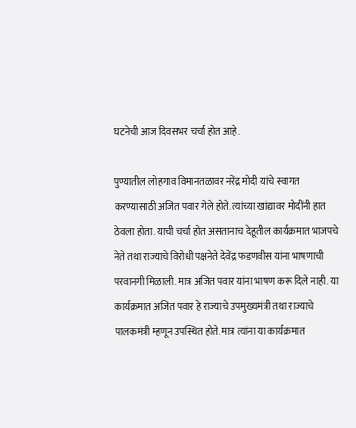घटनेची आज दिवसभर चर्चा होत आहे.

पुण्यातील लोहगाव विमानतळावर नरेंद्र मोदी यांचे स्वागत करण्यासाठी अजित पवार गेले होते. त्यांच्या खांद्यावर मोदींनी हात ठेवला होता. याची चर्चा होत असतानाच देहूतील कार्यक्रमात भाजपचे नेते तथा राज्याचे विरोधी पक्षनेते देवेंद्र फडणवीस यांना भाषणाची परवानगी मिळाली. मात्र अजित पवार यांना भाषण करू दिले नाही. या कार्यक्रमात अजित पवार हे राज्याचे उपमुख्यमंत्री तथा राज्याचे पालकमंत्री म्हणून उपस्थित होते. मात्र त्यांना या कार्यक्रमात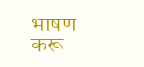भाषण करू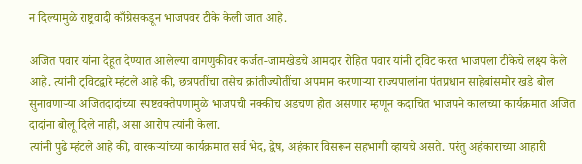न दिल्यामुळे राष्ट्रवादी काँग्रेसकडून भाजपवर टीके केली जात आहे.

अजित पवार यांना देहूत देण्यात आलेल्या वागणुकीवर कर्जत-जामखेडचे आमदार रोहित पवार यांनी ट्विट करत भाजपला टीकेचे लक्ष्य केले आहे. त्यांनी ट्विटद्वारे म्हंटले आहे की, छत्रपतींचा तसेच क्रांतीज्योतींचा अपमान करणाऱ्या राज्यपालांना पंतप्रधान साहेबांसमोर खडे बोल सुनावणाऱ्या अजितदादांच्या स्पष्टवक्तेपणामुळे भाजपची नक्कीच अडचण होत असणार म्हणून कदाचित भाजपने कालच्या कार्यक्रमात अजित दादांना बोलू दिले नाही, असा आरोप त्यांनी केला.
त्यांनी पुढे म्हंटले आहे की, वारकऱ्यांच्या कार्यक्रमात सर्व भेद, द्वेष, अहंकार विसरून सहभागी व्हायचे असते. परंतु अहंकाराच्या आहारी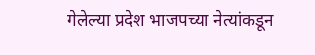गेलेल्या प्रदेश भाजपच्या नेत्यांकडून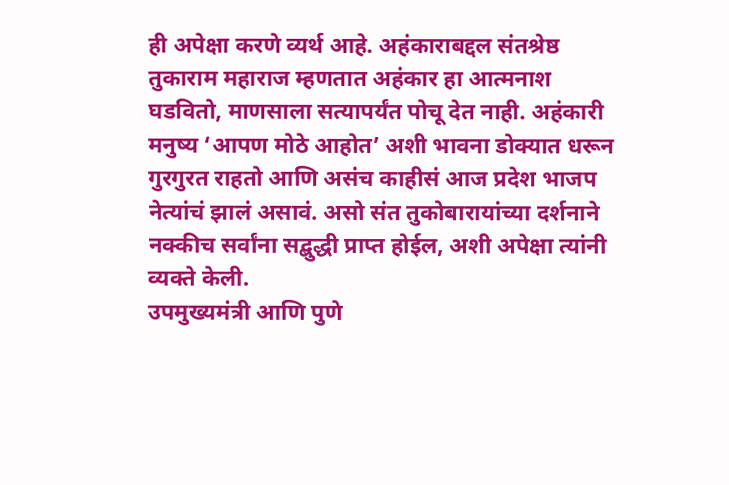ही अपेक्षा करणे व्यर्थ आहे. अहंकाराबद्दल संतश्रेष्ठ तुकाराम महाराज म्हणतात अहंकार हा आत्मनाश घडवितो, माणसाला सत्यापर्यंत पोचू देत नाही. अहंकारी मनुष्य ‘आपण मोठे आहोत’ अशी भावना डोक्यात धरून गुरगुरत राहतो आणि असंच काहीसं आज प्रदेश भाजप नेत्यांचं झालं असावं. असो संत तुकोबारायांच्या दर्शनाने नक्कीच सर्वांना सद्बुद्धी प्राप्त होईल, अशी अपेक्षा त्यांनी व्यक्ते केली.
उपमुख्यमंत्री आणि पुणे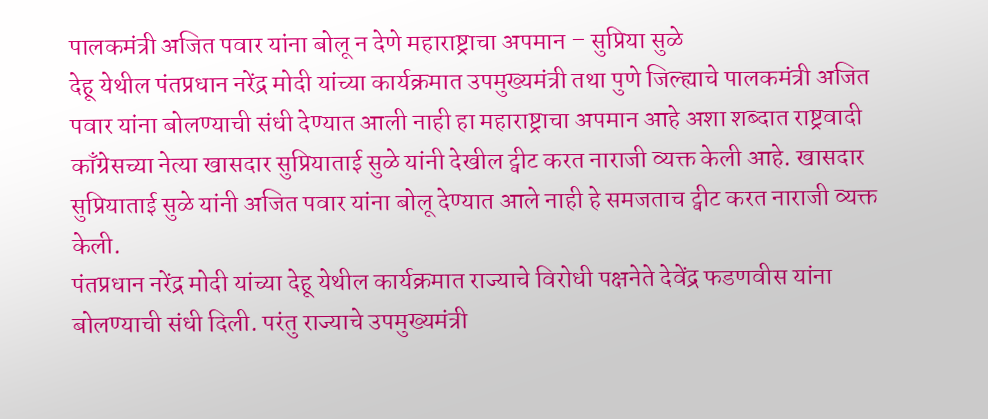पालकमंत्री अजित पवार यांना बोलू न देणे महाराष्ट्राचा अपमान – सुप्रिया सुळे
देहू येथील पंतप्रधान नरेंद्र मोदी यांच्या कार्यक्रमात उपमुख्यमंत्री तथा पुणे जिल्ह्याचे पालकमंत्री अजित पवार यांना बोलण्याची संधी देण्यात आली नाही हा महाराष्ट्राचा अपमान आहे अशा शब्दात राष्ट्रवादी काँग्रेसच्या नेत्या खासदार सुप्रियाताई सुळे यांनी देखील ट्वीट करत नाराजी व्यक्त केली आहे. खासदार सुप्रियाताई सुळे यांनी अजित पवार यांना बोलू देण्यात आले नाही हे समजताच ट्वीट करत नाराजी व्यक्त केली.
पंतप्रधान नरेंद्र मोदी यांच्या देहू येथील कार्यक्रमात राज्याचे विरोधी पक्षनेते देवेंद्र फडणवीस यांना बोलण्याची संधी दिली. परंतु राज्याचे उपमुख्यमंत्री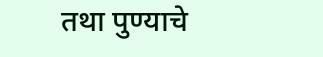तथा पुण्याचे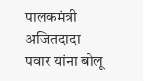पालकमंत्री अजितदादा पवार यांना बोलू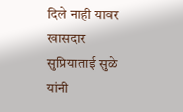दिले नाही यावर खासदार सुप्रियाताई सुळे यांनी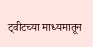ट्वीटच्या माध्यमातून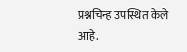प्रश्नचिन्ह उपस्थित केले आहे.